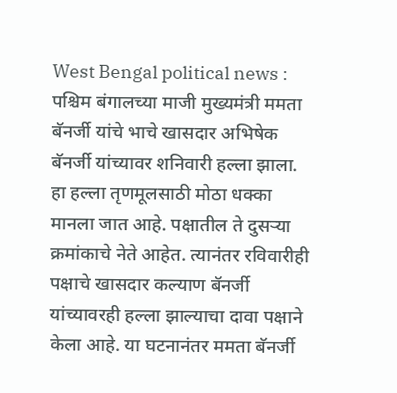West Bengal political news : पश्चिम बंगालच्या माजी मुख्यमंत्री ममता बॅनर्जी यांचे भाचे खासदार अभिषेक बॅनर्जी यांच्यावर शनिवारी हल्ला झाला. हा हल्ला तृणमूलसाठी मोठा धक्का मानला जात आहे. पक्षातील ते दुसऱ्या क्रमांकाचे नेते आहेत. त्यानंतर रविवारीही पक्षाचे खासदार कल्याण बॅनर्जी यांच्यावरही हल्ला झाल्याचा दावा पक्षाने केला आहे. या घटनानंतर ममता बॅनर्जी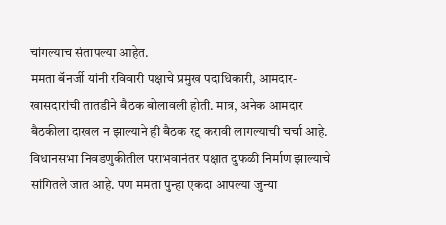चांगल्याच संतापल्या आहेत.
ममता बॅनर्जी यांनी रविवारी पक्षाचे प्रमुख पदाधिकारी, आमदार-खासदारांची तातडीने बैठक बोलावली होती. मात्र, अनेक आमदार बैठकीला दाखल न झाल्याने ही बैठक रद्द करावी लागल्याची चर्चा आहे. विधानसभा निवडणुकीतील पराभवानंतर पक्षात दुफळी निर्माण झाल्याचे सांगितले जात आहे. पण ममता पुन्हा एकदा आपल्या जुन्या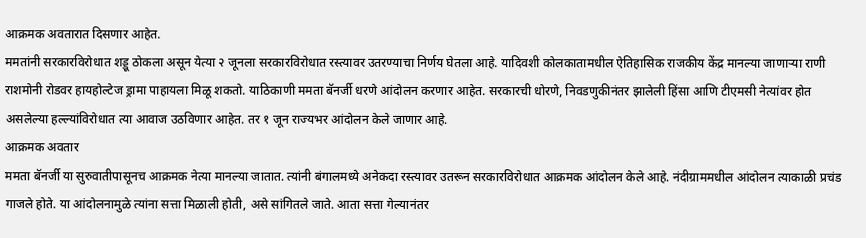आक्रमक अवतारात दिसणार आहेत.
ममतांनी सरकारविरोधात शड्डू ठोकला असून येत्या २ जूनला सरकारविरोधात रस्त्यावर उतरण्याचा निर्णय घेतला आहे. यादिवशी कोलकातामधील ऐतिहासिक राजकीय केंद्र मानल्या जाणाऱ्या राणी राशमोनी रोडवर हायहोल्टेज ड्रामा पाहायला मिळू शकतो. याठिकाणी ममता बॅनर्जी धरणे आंदोलन करणार आहेत. सरकारची धोरणे, निवडणुकीनंतर झालेली हिंसा आणि टीएमसी नेत्यांवर होत असलेल्या हल्ल्यांविरोधात त्या आवाज उठविणार आहेत. तर १ जून राज्यभर आंदोलन केले जाणार आहे.
आक्रमक अवतार
ममता बॅनर्जी या सुरुवातीपासूनच आक्रमक नेत्या मानल्या जातात. त्यांनी बंगालमध्ये अनेकदा रस्त्यावर उतरून सरकारविरोधात आक्रमक आंदोलन केले आहे. नंदीग्राममधील आंदोलन त्याकाळी प्रचंड गाजले होते. या आंदोलनामुळे त्यांना सत्ता मिळाली होती, असे सांगितले जाते. आता सत्ता गेल्यानंतर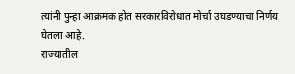त्यांनी पुन्हा आक्रमक होत सरकारविरोधात मोर्चा उघडण्याचा निर्णय घेतला आहे.
राज्यातील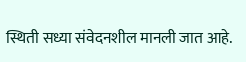स्थिती सध्या संवेदनशील मानली जात आहे.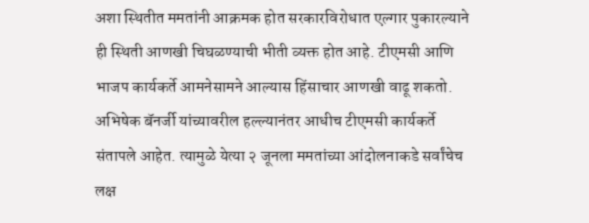अशा स्थितीत ममतांनी आक्रमक होत सरकारविरोधात एल्गार पुकारल्याने ही स्थिती आणखी चिघळण्याची भीती व्यक्त होत आहे. टीएमसी आणि भाजप कार्यकर्ते आमनेसामने आल्यास हिंसाचार आणखी वाढू शकतो. अभिषेक बॅनर्जी यांच्यावरील हल्ल्यानंतर आधीच टीएमसी कार्यकर्ते संतापले आहेत. त्यामुळे येत्या २ जूनला ममतांच्या आंदोलनाकडे सर्वांचेच लक्ष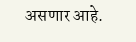असणार आहे.